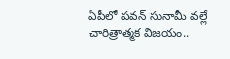ఏపీలో పవన్ సునామీ వల్లే చారిత్రాత్మక విజయం..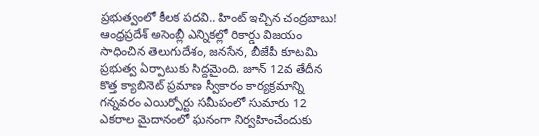ప్రభుత్వంలో కీలక పదవి.. హింట్ ఇచ్చిన చంద్రబాబు!
ఆంధ్రప్రదేశ్ అసెంబ్లీ ఎన్నికల్లో రికార్డు విజయం సాధించిన తెలుగుదేశం, జనసేన, బీజేపీ కూటమి ప్రభుత్వ ఏర్పాటుకు సిద్దమైంది. జూన్ 12వ తేదీన కొత్త క్యాబినెట్ ప్రమాణ స్వీకారం కార్యక్రమాన్ని గన్నవరం ఎయిర్పోర్టు సమీపంలో సుమారు 12 ఎకరాల మైదానంలో ఘనంగా నిర్వహించేందుకు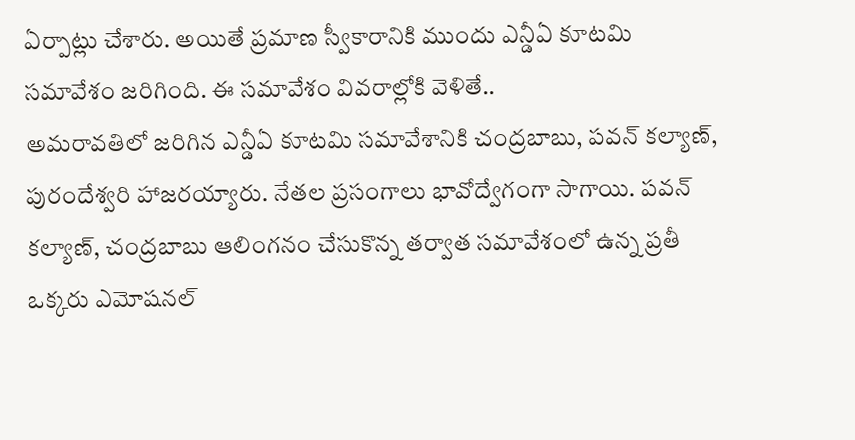ఏర్పాట్లు చేశారు. అయితే ప్రమాణ స్వీకారానికి ముందు ఎన్డీఏ కూటమి సమావేశం జరిగింది. ఈ సమావేశం వివరాల్లోకి వెళితే..
అమరావతిలో జరిగిన ఎన్డీఏ కూటమి సమావేశానికి చంద్రబాబు, పవన్ కల్యాణ్, పురందేశ్వరి హాజరయ్యారు. నేతల ప్రసంగాలు భావోద్వేగంగా సాగాయి. పవన్ కల్యాణ్, చంద్రబాబు ఆలింగనం చేసుకొన్న తర్వాత సమావేశంలో ఉన్న ప్రతీ ఒక్కరు ఎమోషనల్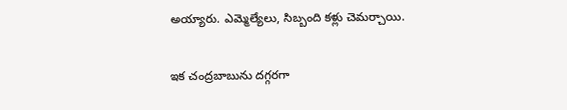అయ్యారు. ఎమ్మెల్యేలు, సిబ్బంది కళ్లు చెమర్చాయి.

ఇక చంద్రబాబును దగ్గరగా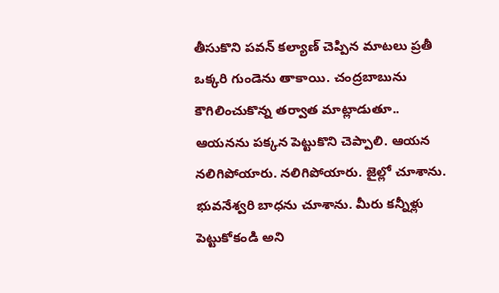తీసుకొని పవన్ కల్యాణ్ చెప్పిన మాటలు ప్రతీ ఒక్కరి గుండెను తాకాయి. చంద్రబాబును కౌగిలించుకొన్న తర్వాత మాట్లాడుతూ.. ఆయనను పక్కన పెట్టుకొని చెప్పాలి. ఆయన నలిగిపోయారు. నలిగిపోయారు. జైల్లో చూశాను. భువనేశ్వరి బాధను చూశాను. మీరు కన్నీళ్లు పెట్టుకోకండి అని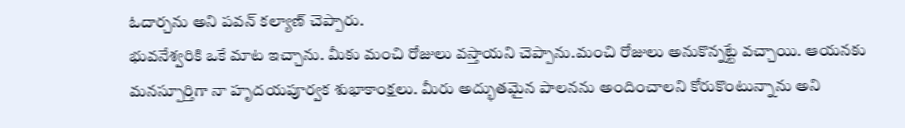ఓదార్చను అని పవన్ కల్యాణ్ చెప్పారు.
భువనేశ్వరికి ఒకే మాట ఇచ్చాను. మీకు మంచి రోజులు వస్తాయని చెప్పాను.మంచి రోజులు అనుకొన్నట్టే వచ్చాయి. ఆయనకు మనస్పూర్తిగా నా హృదయపూర్వక శుభాకాంక్షలు. మీరు అద్భుతమైన పాలనను అందించాలని కోరుకొంటున్నాను అని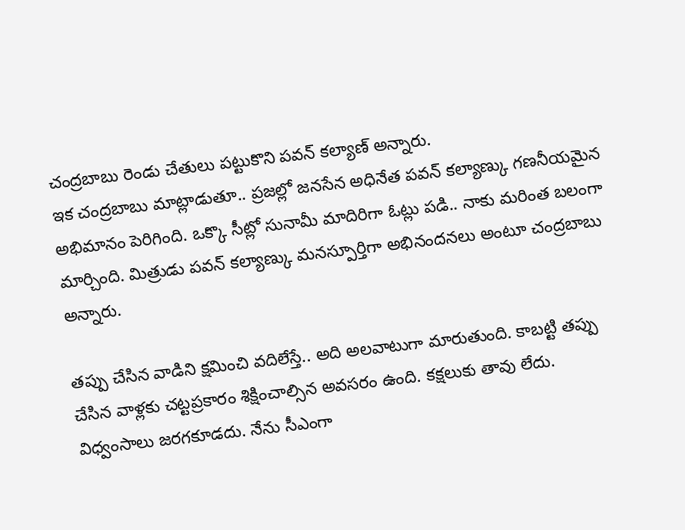చంద్రబాబు రెండు చేతులు పట్టుకొని పవన్ కల్యాణ్ అన్నారు.
ఇక చంద్రబాబు మాట్లాడుతూ.. ప్రజల్లో జనసేన అధినేత పవన్ కల్యాణ్కు గణనీయమైన అభిమానం పెరిగింది. ఒక్కొ సీట్లో సునామీ మాదిరిగా ఓట్లు పడి.. నాకు మరింత బలంగా మార్చింది. మిత్రుడు పవన్ కల్యాణ్కు మనస్పూర్తిగా అభినందనలు అంటూ చంద్రబాబు అన్నారు.

తప్పు చేసిన వాడిని క్షమించి వదిలేస్తే.. అది అలవాటుగా మారుతుంది. కాబట్టి తప్పు చేసిన వాళ్లకు చట్టప్రకారం శిక్షించాల్సిన అవసరం ఉంది. కక్షలుకు తావు లేదు. విధ్వంసాలు జరగకూడదు. నేను సీఎంగా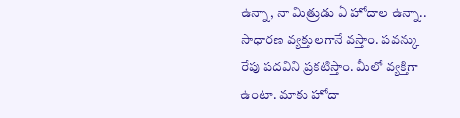ఉన్నా, నా మిత్రుడు ఏ హోదాల ఉన్నా.. సాధారణ వ్యక్తులగానే వస్తాం. పవన్కు రేపు పదవిని ప్రకటిస్తాం. మీలో వ్యక్తిగా ఉంటా. మాకు హోదా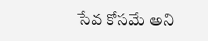సేవ కోసమే అని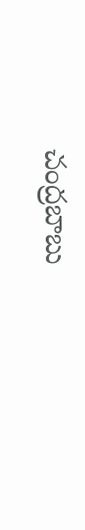చంద్రబాబు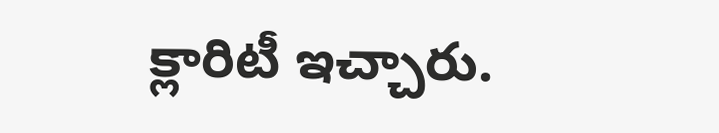క్లారిటీ ఇచ్చారు.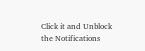Click it and Unblock the Notifications